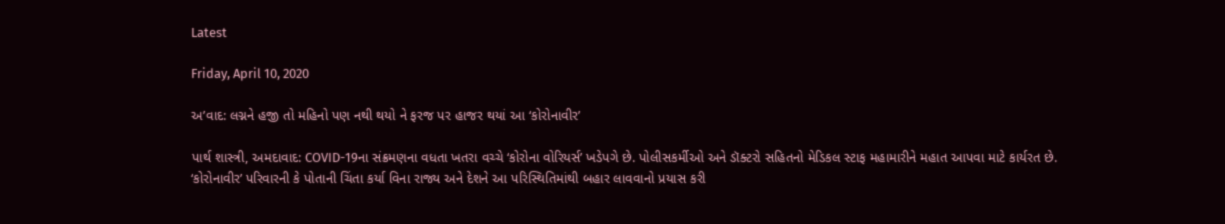Latest

Friday, April 10, 2020

અ’વાદ: લગ્નને હજી તો મહિનો પણ નથી થયો ને ફરજ પર હાજર થયાં આ ‘કોરોનાવીર’

પાર્થ શાસ્ત્રી, અમદાવાદ: COVID-19ના સંક્રમણના વધતા ખતરા વચ્ચે ‘કોરોના વોરિયર્સ’ ખડેપગે છે. પોલીસકર્મીઓ અને ડૉક્ટરો સહિતનો મેડિકલ સ્ટાફ મહામારીને મહાત આપવા માટે કાર્યરત છે. ‘કોરોનાવીર’ પરિવારની કે પોતાની ચિંતા કર્યા વિના રાજ્ય અને દેશને આ પરિસ્થિતિમાંથી બહાર લાવવાનો પ્રયાસ કરી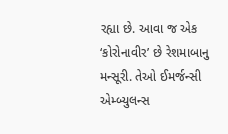રહ્યા છે. આવા જ એક ‘કોરોનાવીર’ છે રેશમાબાનુ મન્સૂરી. તેઓ ઈમર્જન્સી એમ્બ્યુલન્સ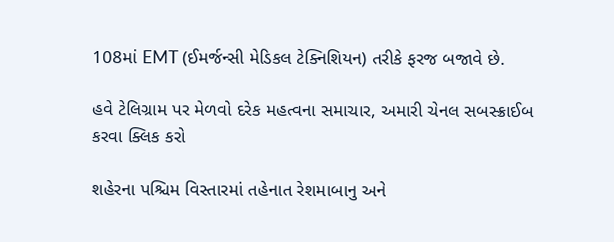108માં EMT (ઈમર્જન્સી મેડિકલ ટેક્નિશિયન) તરીકે ફરજ બજાવે છે.

હવે ટેલિગ્રામ પર મેળવો દરેક મહત્વના સમાચાર, અમારી ચેનલ સબસ્ક્રાઈબ કરવા ક્લિક કરો

શહેરના પશ્ચિમ વિસ્તારમાં તહેનાત રેશમાબાનુ અને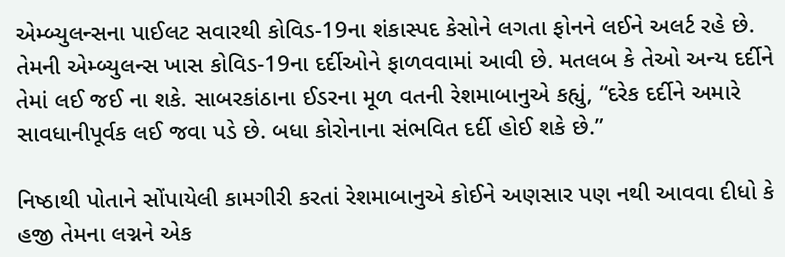એમ્બ્યુલન્સના પાઈલટ સવારથી કોવિડ-19ના શંકાસ્પદ કેસોને લગતા ફોનને લઈને અલર્ટ રહે છે. તેમની એમ્બ્યુલન્સ ખાસ કોવિડ-19ના દર્દીઓને ફાળવવામાં આવી છે. મતલબ કે તેઓ અન્ય દર્દીને તેમાં લઈ જઈ ના શકે. સાબરકાંઠાના ઈડરના મૂળ વતની રેશમાબાનુએ કહ્યું, “દરેક દર્દીને અમારે સાવધાનીપૂર્વક લઈ જવા પડે છે. બધા કોરોનાના સંભવિત દર્દી હોઈ શકે છે.”

નિષ્ઠાથી પોતાને સોંપાયેલી કામગીરી કરતાં રેશમાબાનુએ કોઈને અણસાર પણ નથી આવવા દીધો કે હજી તેમના લગ્નને એક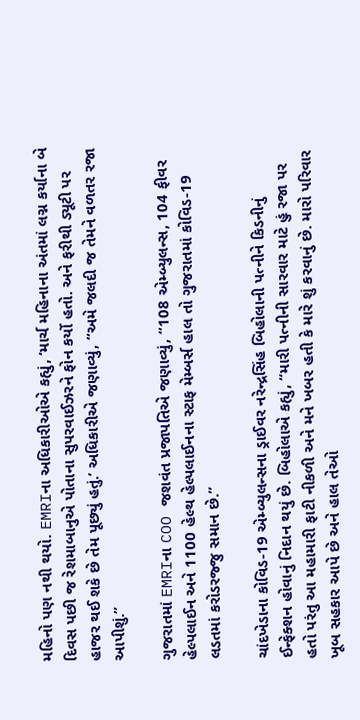મહિનો પણ નથી થયો. EMRIના અધિકારીઓએ કહ્યું, ‘માર્ચ મહિનાના અંતમાં લગ્ન કર્યાના બે દિવસ પછી જ રેશમાબાનુએ પોતાના સુપરવાઈઝરને ફોન કર્યો હતો. અને ફરીથી ડ્યૂટી પર હાજર થઈ શકે છે તેમ પૂછ્યું હતું.’ અધિકારીએ જણાવ્યું, “અમે જલદી જ તેમને વળતર રજા આપીશું.”

ગુજરાતમાં EMRIના COO જશવંત પ્રજાપતિએ જણાવ્યું, “108 એમ્બ્યુલન્સ, 104 ફીવર હેલ્પલાઈન અને 1100 હેલ્થ હેલ્પલાઈનના સ્ટાફ મેમ્બર્સ હાલ તો ગુજરાતમાં કોવિડ-19 લડતમાં કરોડરજ્જુ સમાન છે.”

ચાંદખેડાના કોવિડ-19 એમ્બ્યુલન્સના ડ્રાઈવર નરેન્દ્રસિંહ બિહોલાની પત્નીને કિડનીનું ઈન્ફેક્શન હોવાનું નિદાન થયું છે. બિહોલાએ કહ્યું, “મારી પત્નીની સારવાર માટે હું રજા પર હતો પરંતુ આ મહામારી ફાટી નીકળી અને મને ખબર હતી કે મારે શું કરવાનું છે. મારો પરિવાર ખૂબ સહકાર આપે છે અને હાલ તેઓ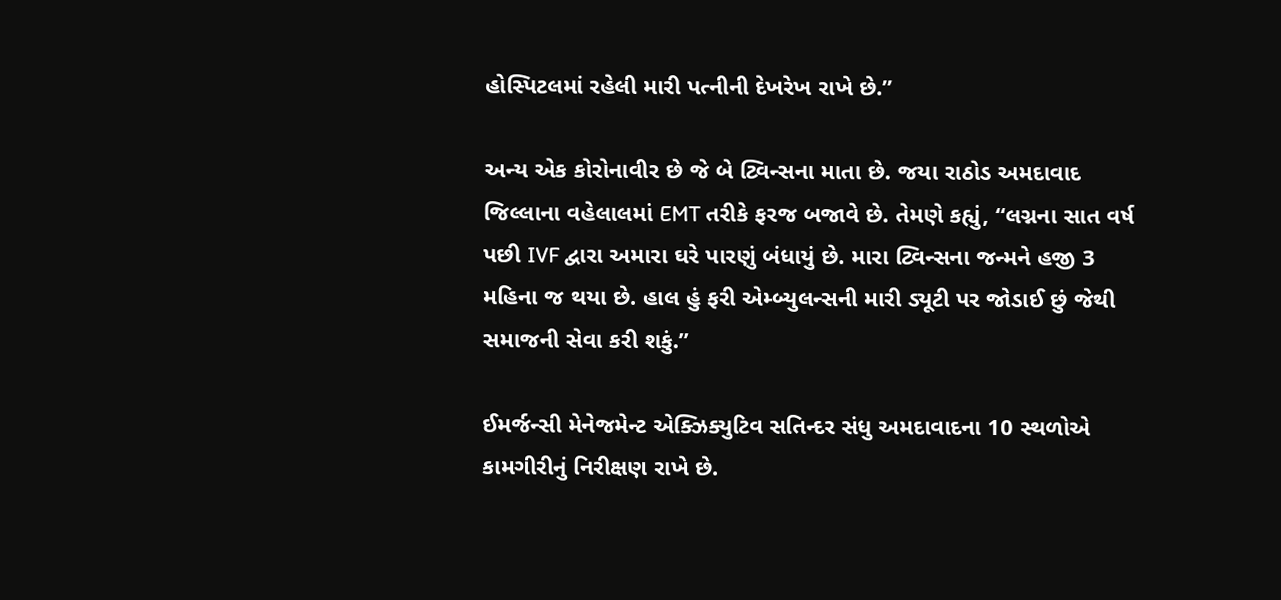હોસ્પિટલમાં રહેલી મારી પત્નીની દેખરેખ રાખે છે.”

અન્ય એક કોરોનાવીર છે જે બે ટ્વિન્સના માતા છે. જયા રાઠોડ અમદાવાદ જિલ્લાના વહેલાલમાં EMT તરીકે ફરજ બજાવે છે. તેમણે કહ્યું, “લગ્નના સાત વર્ષ પછી IVF દ્વારા અમારા ઘરે પારણું બંધાયું છે. મારા ટ્વિન્સના જન્મને હજી 3 મહિના જ થયા છે. હાલ હું ફરી એમ્બ્યુલન્સની મારી ડ્યૂટી પર જોડાઈ છું જેથી સમાજની સેવા કરી શકું.”

ઈમર્જન્સી મેનેજમેન્ટ એક્ઝિક્યુટિવ સતિન્દર સંધુ અમદાવાદના 10 સ્થળોએ કામગીરીનું નિરીક્ષણ રાખે છે.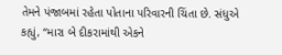તેમને પંજાબમાં રહેતા પોતાના પરિવારની ચિંતા છે. સંધુએ કહ્યું, “મારા બે દીકરામાંથી એકને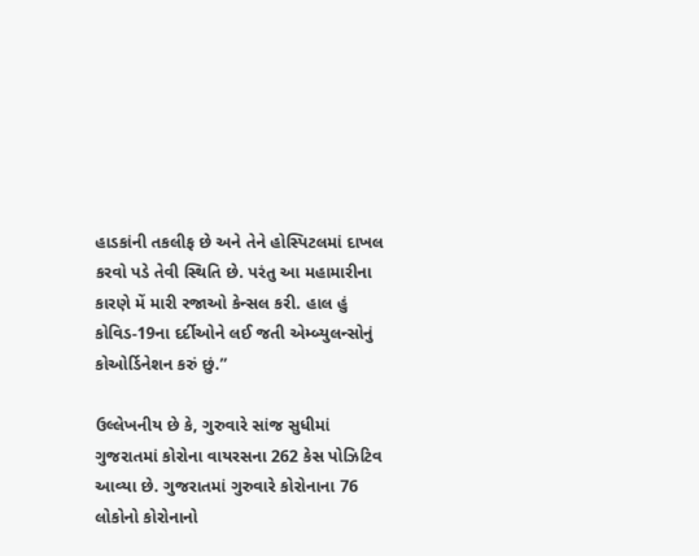હાડકાંની તકલીફ છે અને તેને હોસ્પિટલમાં દાખલ કરવો પડે તેવી સ્થિતિ છે. પરંતુ આ મહામારીના કારણે મેં મારી રજાઓ કેન્સલ કરી. હાલ હું કોવિડ-19ના દર્દીઓને લઈ જતી એમ્બ્યુલન્સોનું કોઓર્ડિનેશન કરું છું.”

ઉલ્લેખનીય છે કે, ગુરુવારે સાંજ સુધીમાં ગુજરાતમાં કોરોના વાયરસના 262 કેસ પોઝિટિવ આવ્યા છે. ગુજરાતમાં ગુરુવારે કોરોનાના 76 લોકોનો કોરોનાનો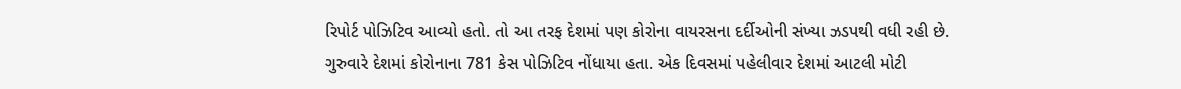રિપોર્ટ પોઝિટિવ આવ્યો હતો. તો આ તરફ દેશમાં પણ કોરોના વાયરસના દર્દીઓની સંખ્યા ઝડપથી વધી રહી છે. ગુરુવારે દેશમાં કોરોનાના 781 કેસ પોઝિટિવ નોંધાયા હતા. એક દિવસમાં પહેલીવાર દેશમાં આટલી મોટી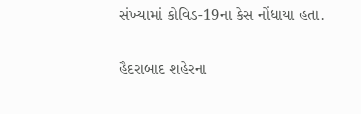સંખ્યામાં કોવિડ-19ના કેસ નોંધાયા હતા.

હૈદરાબાદ શહેરના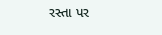રસ્તા પર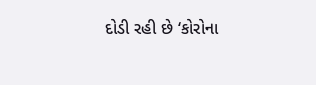દોડી રહી છે ‘કોરોના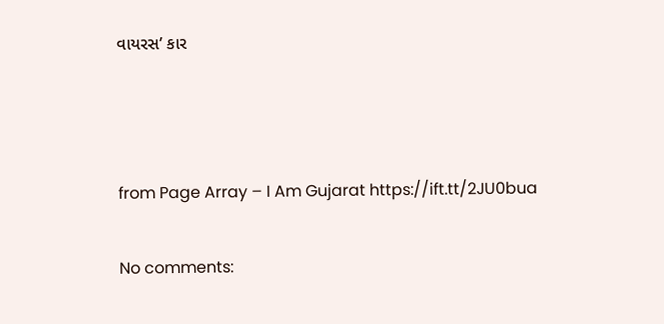વાયરસ’ કાર



from Page Array – I Am Gujarat https://ift.tt/2JU0bua

No comments: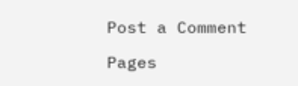Post a Comment

Pages